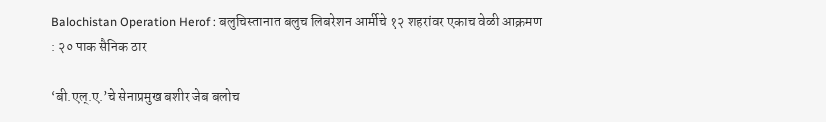Balochistan Operation Herof : बलुचिस्तानात बलुच लिबरेशन आर्मीचे १२ शहरांवर एकाच वेळी आक्रमण : २० पाक सैनिक ठार

‘बी.एल्.ए.’चे सेनाप्रमुख बशीर जेब बलोच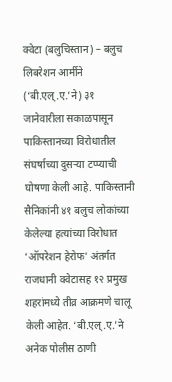क्वेटा (बलुचिस्तान) – बलुच लिबरेशन आर्मीने (‘बी.एल्.ए.’ने) ३१ जानेवारीला सकाळपासून पाकिस्तानच्या विरोधातील संघर्षाच्या दुसर्‍या टप्प्याची घोषणा केली आहे. पाकिस्तानी सैनिकांनी ४१ बलुच लोकांच्या केलेल्या हत्यांच्या विरोधात ‘ऑपरेशन हेरोफ’ अंतर्गत राजधानी क्वेटासह १२ प्रमुख शहरांमध्ये तीव्र आक्रमणे चालू केली आहेत. ‘बी.एल्.ए.’ने अनेक पोलीस ठाणी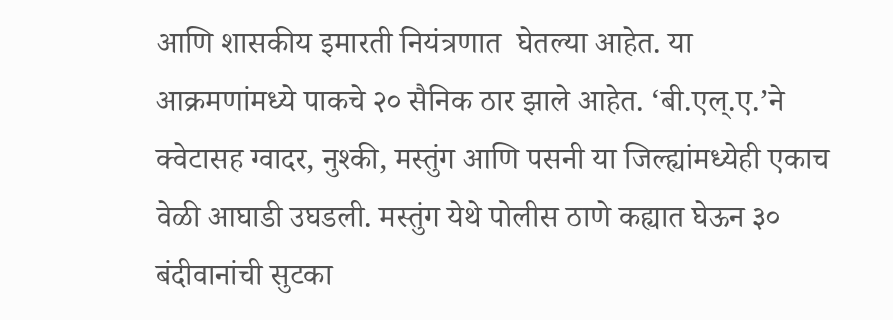आणि शासकीय इमारती नियंत्रणात  घेतल्या आहेत. या आक्रमणांमध्ये पाकचे २० सैनिक ठार झाले आहेत. ‘बी.एल्.ए.’ने क्वेटासह ग्वादर, नुश्की, मस्तुंग आणि पसनी या जिल्ह्यांमध्येही एकाच वेळी आघाडी उघडली. मस्तुंग येथे पोलीस ठाणे कह्यात घेऊन ३० बंदीवानांची सुटका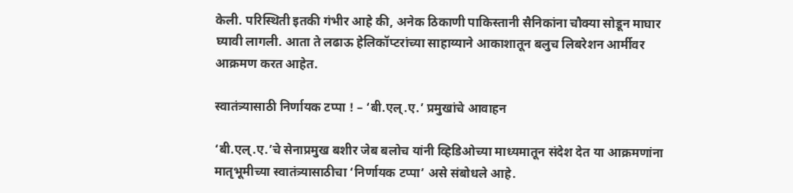केली. परिस्थिती इतकी गंभीर आहे की, अनेक ठिकाणी पाकिस्तानी सैनिकांना चौक्या सोडून माघार घ्यावी लागली. आता ते लढाऊ हेलिकॉप्टरांच्या साहाय्याने आकाशातून बलुच लिबरेशन आर्मीवर आक्रमण करत आहेत.

स्वातंत्र्यासाठी निर्णायक टप्पा ! – ‘बी.एल्.ए.’ प्रमुखांचे आवाहन

‘बी.एल्.ए.’चे सेनाप्रमुख बशीर जेब बलोच यांनी व्हिडिओच्या माध्यमातून संदेश देत या आक्रमणांना मातृभूमीच्या स्वातंत्र्यासाठीचा ‘निर्णायक टप्पा’ असे संबोधले आहे.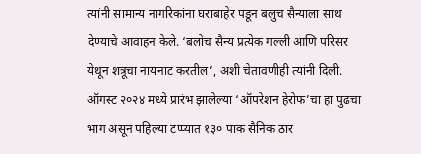त्यांनी सामान्य नागरिकांना घराबाहेर पडून बलुच सैन्याला साथ देण्याचे आवाहन केले. ‘बलोच सैन्य प्रत्येक गल्ली आणि परिसर येथून शत्रूचा नायनाट करतील’, अशी चेतावणीही त्यांनी दिली. ऑगस्ट २०२४ मध्ये प्रारंभ झालेल्या ‘ऑपरेशन हेरोफ’चा हा पुढचा भाग असून पहिल्या टप्प्यात १३० पाक सैनिक ठार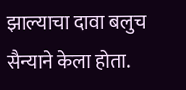झाल्याचा दावा बलुच सैन्याने केला होता.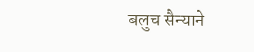बलुच सैन्याने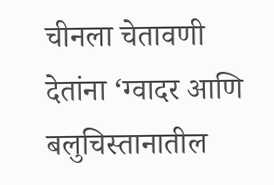चीनला चेतावणी देतांना ‘ग्वादर आणि बलुचिस्तानातील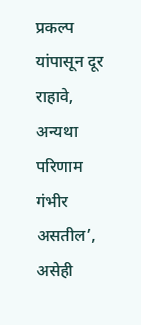प्रकल्प यांपासून दूर राहावे, अन्यथा परिणाम गंभीर असतील’, असेही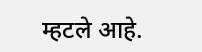म्हटले आहे.